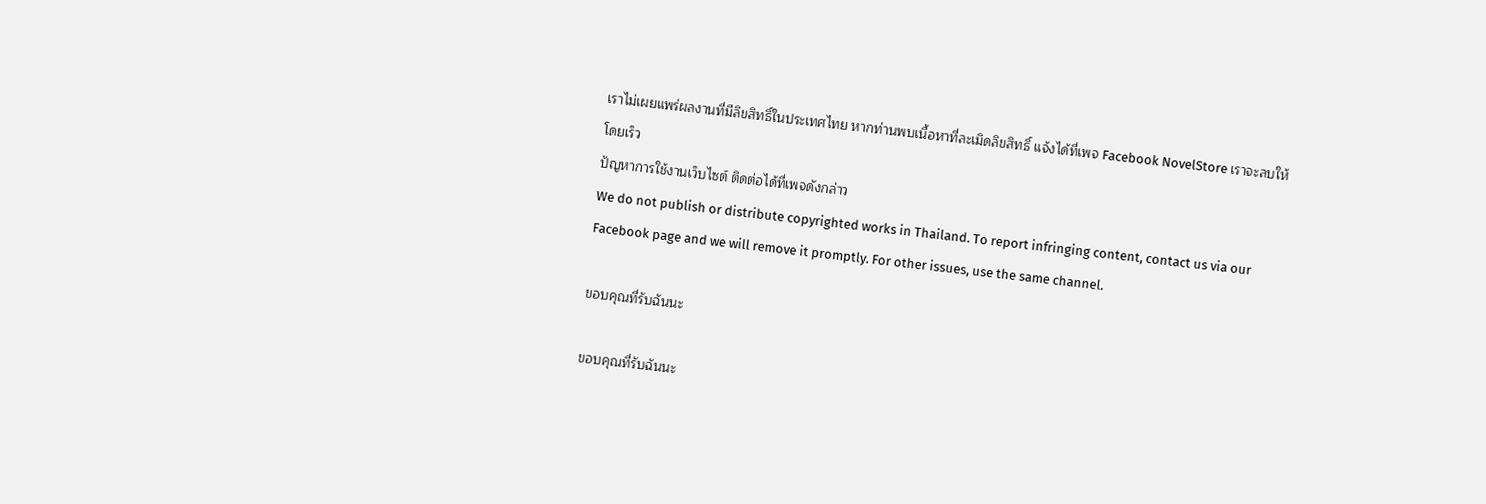เราไม่เผยแพร่ผลงานที่มีลิขสิทธิ์ในประเทศไทย หากท่านพบเนื้อหาที่ละเมิดลิขสิทธิ์ แจ้งได้ที่เพจ Facebook NovelStore เราจะลบให้โดยเร็ว
ปัญหาการใช้งานเว็บไซต์ ติดต่อได้ที่เพจดังกล่าว
We do not publish or distribute copyrighted works in Thailand. To report infringing content, contact us via our Facebook page and we will remove it promptly. For other issues, use the same channel.

ขอบคุณที่รับฉันนะ

ขอบคุณที่รับฉันนะ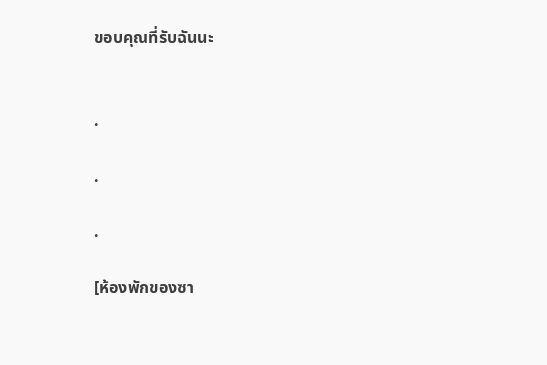ขอบคุณที่รับฉันนะ


.

.

.

[ห้องพักของซา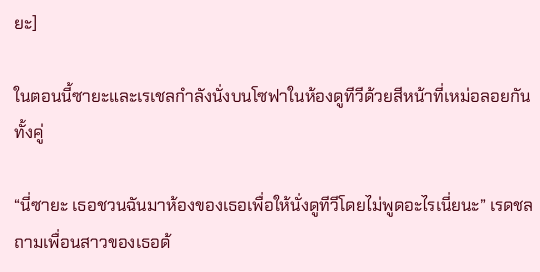ยะ]

ในตอนนี้ซายะและเรเชลกำลังนั่งบนโซฟาในห้องดูทีวีด้วยสีหน้าที่เหม่อลอยกันทั้งคู่

“นี่ซายะ เธอชวนฉันมาห้องของเธอเพื่อให้นั่งดูทีวีโดยไม่พูดอะไรเนี่ยนะ” เรดชลถามเพื่อนสาวของเธอด้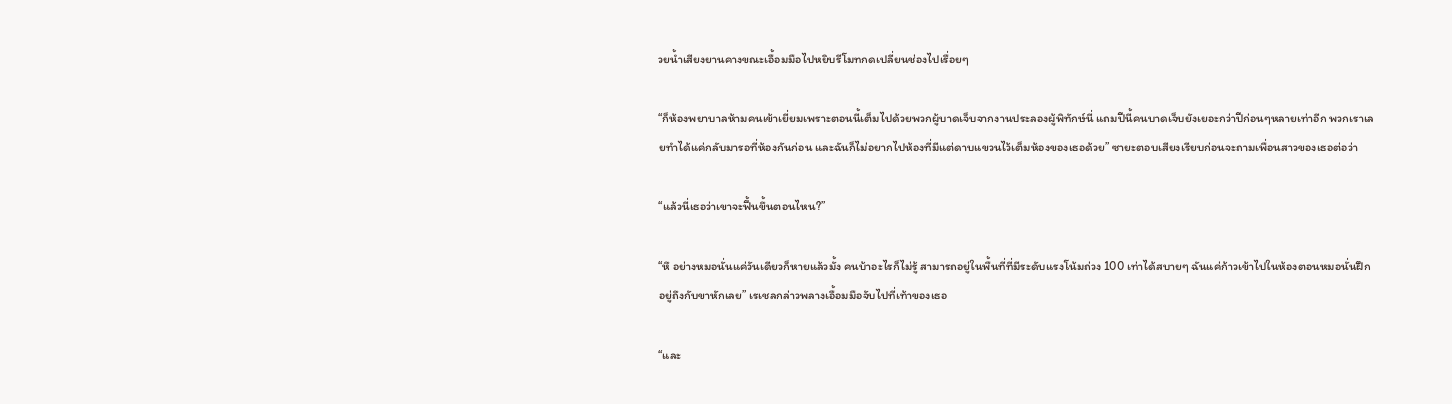วยน้ำเสียงยานคางขณะเอื้อมมือไปหยิบรีโมทกดเปลี่ยนช่องไปเรื่อยๆ

“ก็ห้องพยาบาลห้ามคนเข้าเยี่ยมเพราะตอนนี้เต็มไปด้วยพวกผู้บาดเจ็บจากงานประลองผู้พิทักษ์นี่ แถมปีนี้คนบาดเจ็บยังเยอะกว่าปีก่อนๆหลายเท่าอีก พวกเราเลยทำได้แค่กลับมารอที่ห้องกันก่อน และฉันก็ไม่อยากไปห้องที่มีแต่ดาบแขวนไว้เต็มห้องของเธอด้วย” ซายะตอบเสียงเรียบก่อนจะถามเพื่อนสาวของเธอต่อว่า

“แล้วนี่เธอว่าเขาจะฟื้นขึ้นตอนไหน?”

“หึ อย่างหมอนั่นแค่วันเดียวก็หายแล้วมั้ง คนบ้าอะไรก็ไม่รู้ สามารถอยู่ในพื้นที่ที่มีระดับแรงโน้มถ่วง 100 เท่าได้สบายๆ ฉันแค่ก้าวเข้าไปในห้องตอนหมอนั่นฝึกอยู่ถึงกับขาหักเลย” เรเชลกล่าวพลางเอื้อมมือจับไปที่เท้าของเธอ

“และ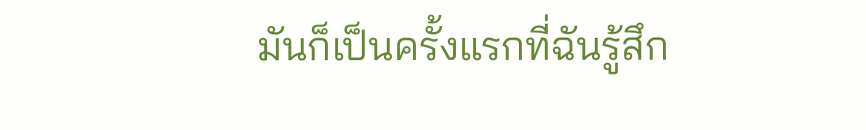มันก็เป็นครั้งแรกที่ฉันรู้สึก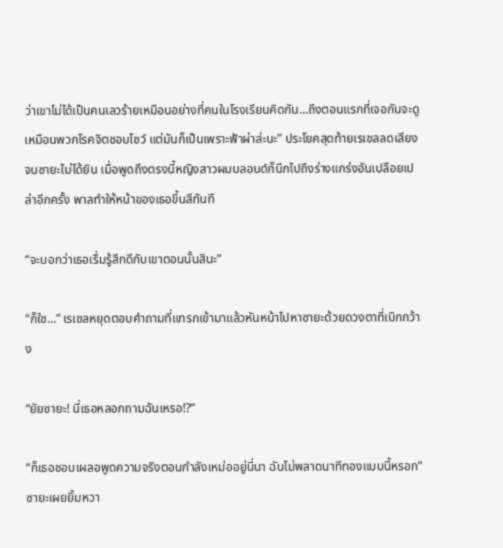ว่าเขาไม่ได้เป็นคนเลวร้ายเหมือนอย่างที่คนในโรงเรียนคิดกัน...ถึงตอนแรกที่เจอกันจะดูเหมือนพวกโรคจิตชอบโชว์ แต่มันก็เป็นเพราะฟ้าผ่าล่ะนะ” ประโยคสุดท้ายเรเชลลดเสียงจนซายะไม่ได้ยิน เมื่อพูดถึงตรงนี้หญิงสาวผมบลอนด์ก็นึกไปถึงร่างแกร่งอันเปลือยเปล่าอีกครั้ง พาลทำให้หน้าของเธอขึ้นสีทันที

“จะบอกว่าเธอเรื่มรู้สึกดีกับเขาตอนนั้นสินะ”

“ก็ใช...” เรเชลหยุดตอบคำถามที่แทรกเข้ามาแล้วหันหน้าไปหาซายะด้วยดวงตาที่เบิกกว้าง

“ยัยซายะ! นี่เธอหลอกถามฉันเหรอ!?”

“ก็เธอชอบเผลอพูดความจริงตอนกำลังเหม่ออยู่นี่นา ฉันไม่พลาดนาทีทองแบบนี้หรอก” ซายะเผยยิ้มหวา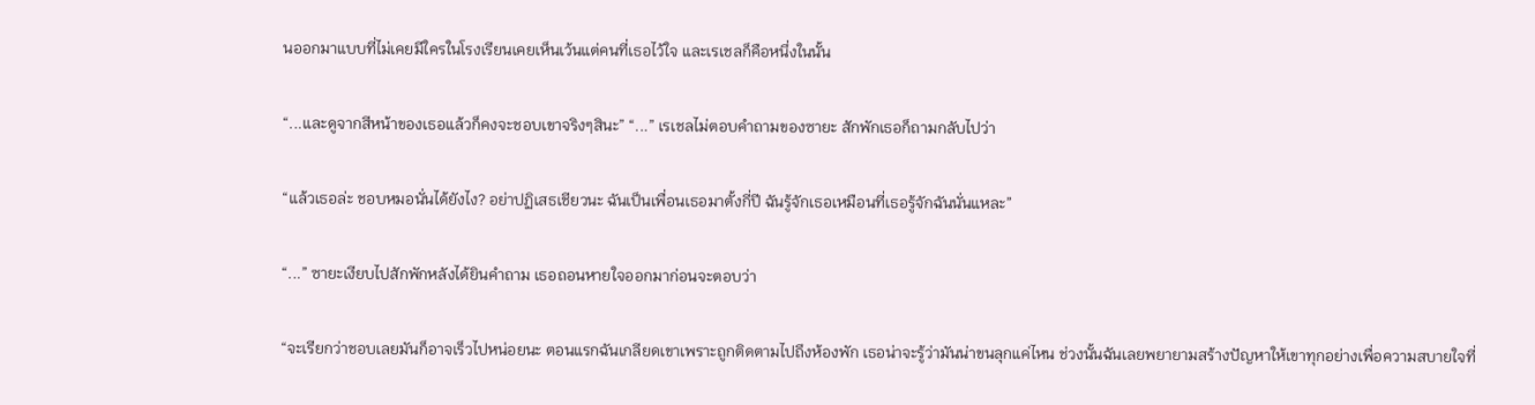นออกมาแบบที่ไม่เคยมีใครในโรงเรียนเคยเห็นเว้นแต่คนที่เธอไว้ใจ และเรเชลก็คือหนึ่งในนั้น

“...และดูจากสีหน้าของเธอแล้วก็คงจะชอบเขาจริงๆสินะ” “...” เรเชลไม่ตอบคำถามของซายะ สักพักเธอก็ถามกลับไปว่า

“แล้วเธอล่ะ ชอบหมอนั่นได้ยังไง? อย่าปฏิเสธเชียวนะ ฉันเป็นเพื่อนเธอมาตั้งกี่ปี ฉันรู้จักเธอเหมือนที่เธอรู้จักฉันนั่นแหละ”

“...” ซายะเงียบไปสักพักหลังได้ยินคำถาม เธอถอนหายใจออกมาก่อนจะตอบว่า

“จะเรียกว่าชอบเลยมันก็อาจเร็วไปหน่อยนะ ตอนแรกฉันเกลียดเขาเพราะถูกติดตามไปถึงห้องพัก เธอน่าจะรู้ว่ามันน่าขนลุกแค่ไหน ช่วงนั้นฉันเลยพยายามสร้างปัญหาให้เขาทุกอย่างเพื่อความสบายใจที่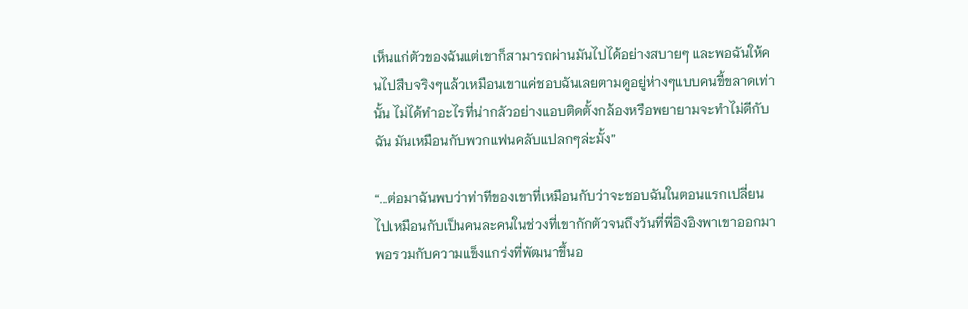เห็นแก่ตัวของฉันแต่เขาก็สามารถผ่านมันไปได้อย่างสบายๆ และพอฉันให้คนไปสืบจริงๆแล้วเหมือนเขาแค่ชอบฉันเลยตามดูอยู่ห่างๆแบบคนขี้ขลาดเท่านั้น ไม่ได้ทำอะไรที่น่ากลัวอย่างแอบติดตั้งกล้องหรือพยายามจะทำไม่ดีกับฉัน มันเหมือนกับพวกแฟนคลับแปลกๆล่ะมั้ง”

“...ต่อมาฉันพบว่าท่าทีของเขาที่เหมือนกับว่าจะชอบฉันในตอนแรกเปลี่ยนไปเหมือนกับเป็นคนละคนในช่วงที่เขากักตัวจนถึงวันที่พี่อิงอิงพาเขาออกมา พอรวมกับความแข็งแกร่งที่พัฒนาขึ้นอ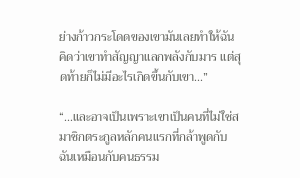ย่างก้าวกระโดดของเขามันเลยทำให้ฉันคิดว่าเขาทำสัญญาแลกพลังกับมาร แต่สุดท้ายก็ไม่มีอะไรเกิดขึ้นกับเขา...”

“...และอาจเป็นเพราะเขาเป็นคนที่ไม่ใช่สมาชิกตระกูลหลักคนแรกที่กล้าพูดกับฉันเหมือนกับคนธรรม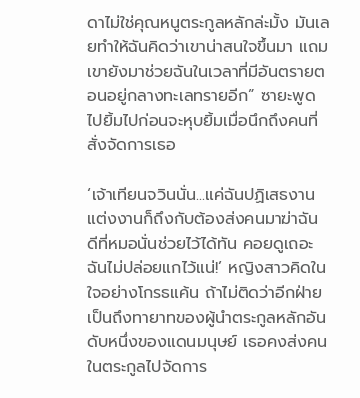ดาไม่ใช่คุณหนูตระกูลหลักล่ะมั้ง มันเลยทำให้ฉันคิดว่าเขาน่าสนใจขึ้นมา แถมเขายังมาช่วยฉันในเวลาที่มีอันตรายตอนอยู่กลางทะเลทรายอีก” ซายะพูดไปยิ้มไปก่อนจะหุบยิ้มเมื่อนึกถึงคนที่สั่งจัดการเธอ

‘เจ้าเทียนจวินนั่น...แค่ฉันปฏิเสธงานแต่งงานก็ถึงกับต้องส่งคนมาฆ่าฉัน ดีที่หมอนั่นช่วยไว้ได้ทัน คอยดูเถอะ ฉันไม่ปล่อยแกไว้แน่!’ หญิงสาวคิดในใจอย่างโกรธแค้น ถ้าไม่ติดว่าอีกฝ่ายเป็นถึงทายาทของผู้นำตระกูลหลักอันดับหนึ่งของแดนมนุษย์ เธอคงส่งคนในตระกูลไปจัดการ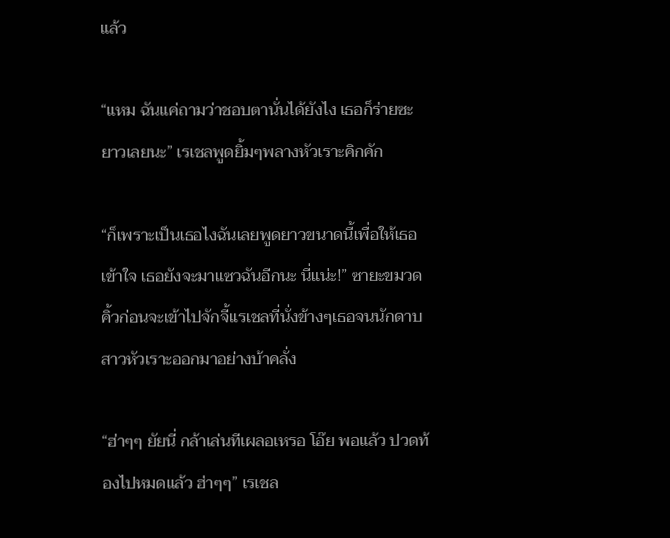แล้ว

“แหม ฉันแค่ถามว่าชอบตานั่นได้ยังไง เธอก็ร่ายซะยาวเลยนะ” เรเชลพูดยิ้มๆพลางหัวเราะคิกคัก

“ก็เพราะเป็นเธอไงฉันเลยพูดยาวขนาดนี้เพื่อให้เธอเข้าใจ เธอยังจะมาแซวฉันอีกนะ นี่แน่ะ!” ซายะขมวดคิ้วก่อนจะเข้าไปจักจี้เเรเชลที่นั่งข้างๆเธอจนนักดาบสาวหัวเราะออกมาอย่างบ้าคลั่ง

“ฮ่าๆๆ ยัยนี่ กล้าเล่นทีเผลอเหรอ โอ๊ย พอแล้ว ปวดท้องไปหมดแล้ว ฮ่าๆๆ” เรเชล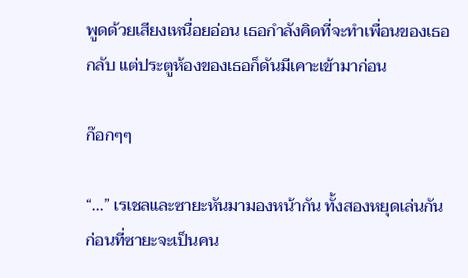พูดด้วยเสียงเหนื่อยอ่อน เธอกำลังคิดที่จะทำเพื่อนของเธอกลับ แต่ประตูห้องของเธอก็ดันมีเคาะเข้ามาก่อน

ก๊อกๆๆ

“...” เรเชลและซายะหันมามองหน้ากัน ทั้งสองหยุดเล่นกันก่อนที่ซายะจะเป็นคน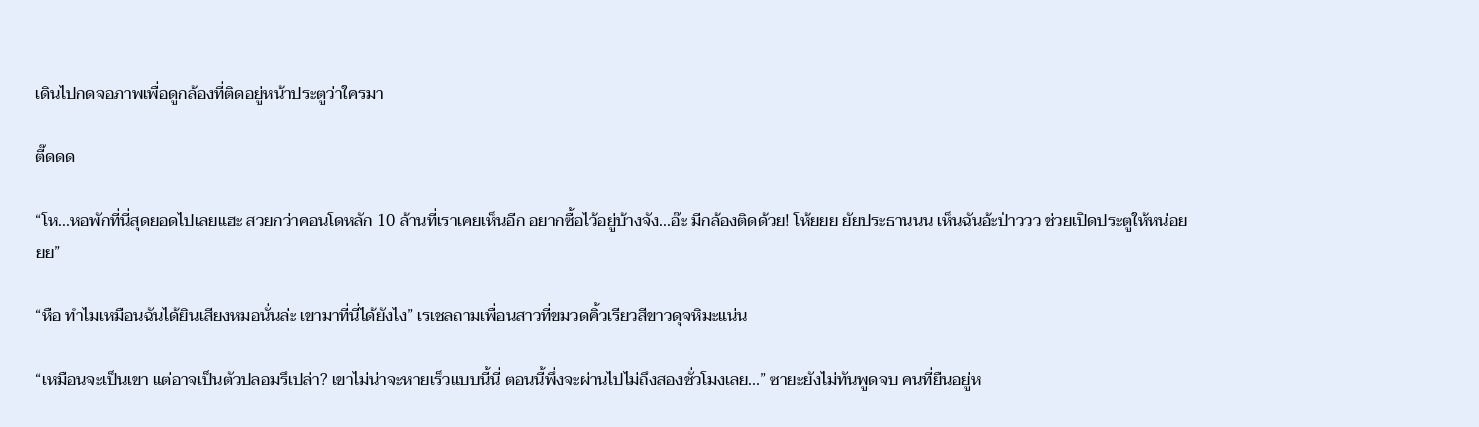เดินไปกดจอภาพเพื่อดูกล้องที่ติดอยู่หน้าประตูว่าใครมา

ตี๊ดดด

“โห...หอพักที่นี่สุดยอดไปเลยแฮะ สวยกว่าคอนโดหลัก 10 ล้านที่เราเคยเห็นอีก อยากซื้อไว้อยู่บ้างจัง...อ๊ะ มีกล้องติดด้วย! โห้ยยย ยัยประธานนน เห็นฉันอ้ะป่าววว ช่วยเปิดประตูให้หน่อยยย”

“หือ ทำไมเหมือนฉันได้ยินเสียงหมอนั่นล่ะ เขามาที่นี่ได้ยังไง” เรเชลถามเพื่อนสาวที่ขมวดคิ้วเรียวสีขาวดุจหิมะแน่น

“เหมือนจะเป็นเขา แต่อาจเป็นตัวปลอมรึเปล่า? เขาไม่น่าจะหายเร็วแบบนี้นี่ ตอนนี้พึ่งจะผ่านไปไม่ถึงสองชั่วโมงเลย...” ซายะยังไม่ทันพูดจบ คนที่ยืนอยู่ห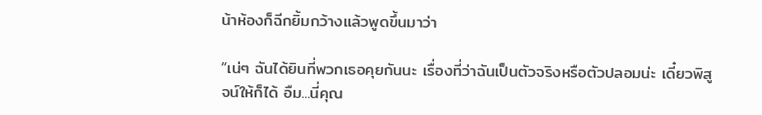น้าห้องก็ฉีกยิ้มกว้างแล้วพูดขึ้นมาว่า

“เน่ๆ ฉันได้ยินที่พวกเธอคุยกันนะ เรื่องที่ว่าฉันเป็นตัวจริงหรือตัวปลอมน่ะ เดี๋ยวพิสูจน์ให้ก็ได้ อืม...นี่คุณ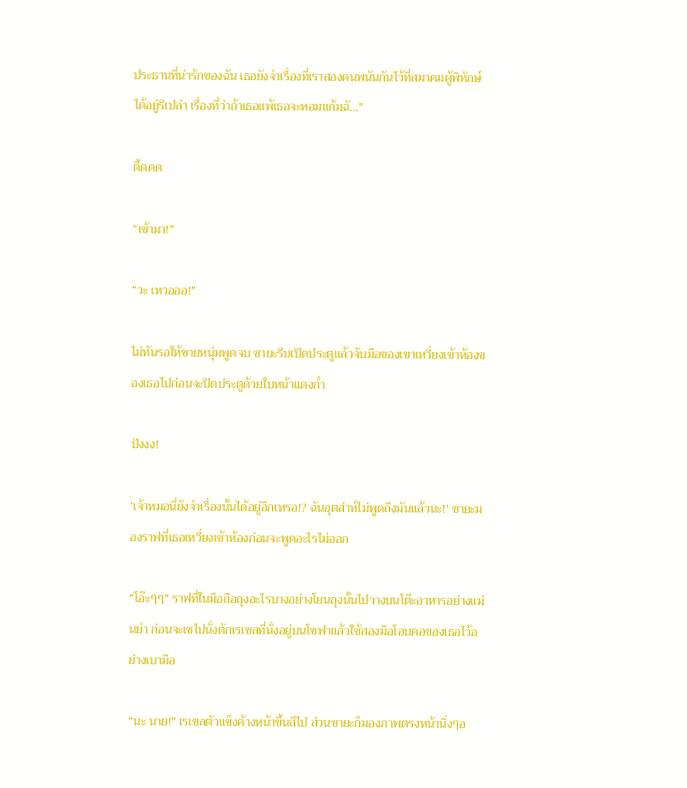ประธานที่น่ารักของฉัน เธอยังจำเรื่องที่เราสองคนพนันกันไว้ที่สมาคมผู้พิทักษ์ได้อยู่รึเปล่า เรื่องที่ว่าถ้าเธอแพ้เธอจะหอมแก้มฉั...”

ตี้ดดด

“เข้ามา!”

“วะ เหวอออ!”

ไม่ทันรอให้ชายหนุ่มพูดจบ ซายะรีบเปิดประตูแล้วจับมือของเขาเหวี่ยงเข้าห้องของเธอไปก่อนจะปิดประตูด้วยใบหน้าแดงก่ำ

ปังงง!

‘เจ้าหมอนี่ยังจำเรื่องนั้นได้อยู่อีกเหรอ!? ฉันอุตส่าห์ไม่พูดถึงมันแล้วนะ!’ ซายะมองราฟที่เธอเหวี่ยงเข้าห้องก่อนจะพูดอะไรไม่ออก

“โอ๊ะๆๆ” ราฟที่ในมือถือถุงอะไรบางอย่างโยนถุงนั้นไปวางบนโต๊ะอาหารอย่างแม่นยำ ก่อนจะเซไปนั่งตักเรเชลที่นั่งอยู่บนโซฟาแล้วใช้สองมือโอบคอของเธอไว้อย่างเบามือ

“นะ นาย!” เรเขลตัวแข็งค้างหน้าขึ้นสีไป ส่วนซายะก็มองภาพตรงหน้านิ่งๆอ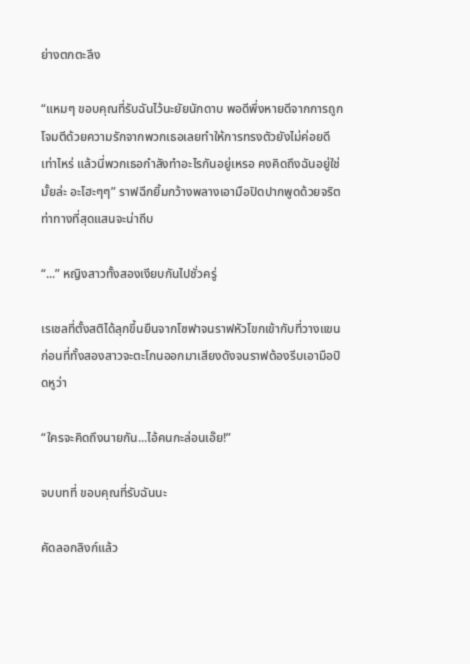ย่างตกตะลึง

“แหมๆ ขอบคุณที่รับฉันไว้นะยัยนักดาบ พอดีพึ่งหายดีจากการถูกโจมตีด้วยความรักจากพวกเธอเลยทำให้การทรงตัวยังไม่ค่อยดีเท่าไหร่ แล้วนี่พวกเธอกำลังทำอะไรกันอยู่เหรอ คงคิดถึงฉันอยู่ใช่มั้ยล่ะ อะโฮะๆๆ” ราฟฉีกยิ้มกว้างพลางเอามือปิดปากพูดด้วยจริตท่าทางที่สุดแสนจะน่าถีบ

“...” หญิงสาวทั้งสองเงียบกันไปชั่วครู่

เรเชลที่ตั้งสติได้ลุกขึ้นยืนจากโซฟาจนราฟหัวโขกเข้ากับที่วางแขน ก่อนที่ทั้งสองสาวจะตะโกนออกมาเสียงดังจนราฟต้องรีบเอามือปิดหูว่า

“ใครจะคิดถึงนายกัน...ไอ้คนกะล่อนเอ๊ย!”

จบบทที่ ขอบคุณที่รับฉันนะ

คัดลอกลิงก์แล้ว